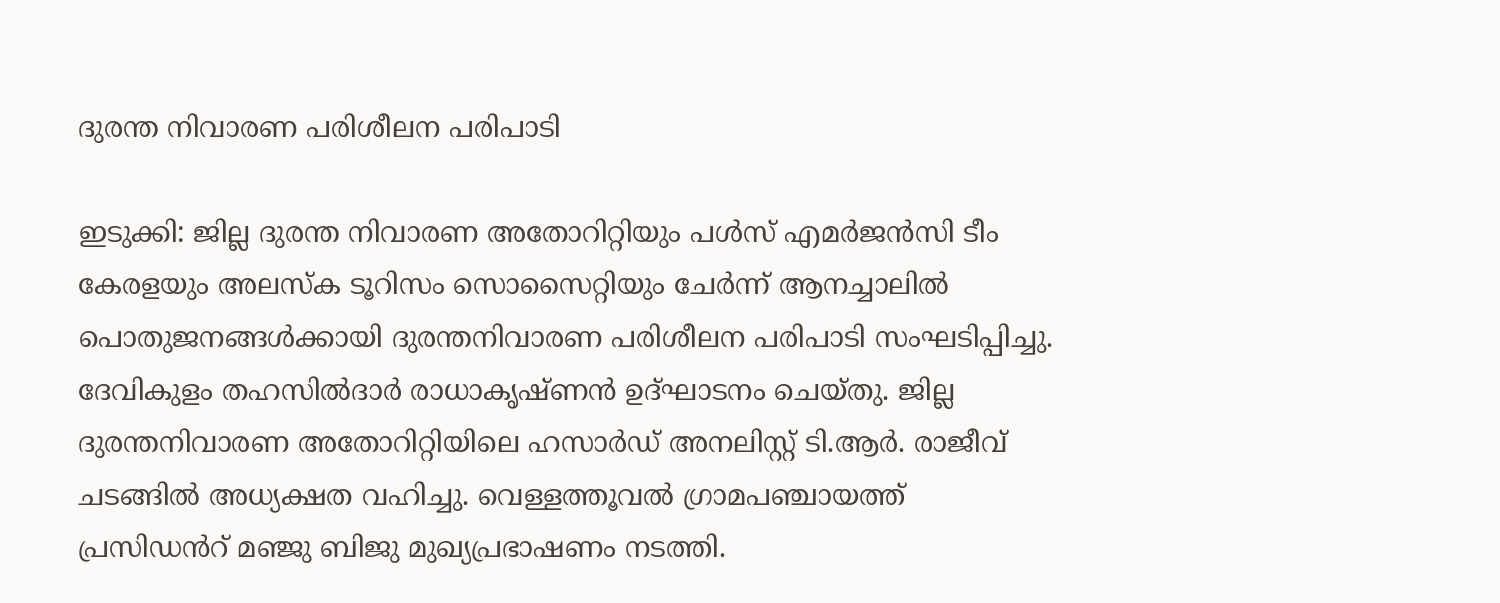ദുരന്ത നിവാരണ പരിശീലന പരിപാടി

ഇടുക്കി: ജില്ല ദുരന്ത നിവാരണ അതോറിറ്റിയും പള്‍സ് എമര്‍ജന്‍സി ടീം കേരളയും അലസ്‌ക ടൂറിസം സൊസൈറ്റിയും ചേര്‍ന്ന് ആനച്ചാലില്‍ പൊതുജനങ്ങള്‍ക്കായി ദുരന്തനിവാരണ പരിശീലന പരിപാടി സംഘടിപ്പിച്ചു. ദേവികുളം തഹസില്‍ദാര്‍ രാധാകൃഷ്ണന്‍ ഉദ്ഘാടനം ചെയ്തു. ജില്ല ദുരന്തനിവാരണ അതോറിറ്റിയിലെ ഹസാര്‍ഡ് അനലിസ്റ്റ് ടി.ആർ. രാജീവ് ചടങ്ങില്‍ അധ്യക്ഷത വഹിച്ചു. വെള്ളത്തൂവല്‍ ഗ്രാമപഞ്ചായത്ത് പ്രസിഡൻറ് മഞ്ജു ബിജു മുഖ്യപ്രഭാഷണം നടത്തി.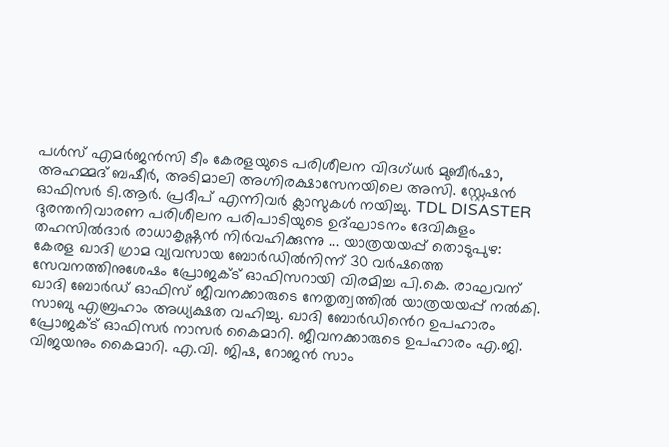പള്‍സ് എമര്‍ജന്‍സി ടീം കേരളയുടെ പരിശീലന വിദഗ്ധര്‍ മുബീര്‍ഷാ, അഹമ്മദ് ബഷീര്‍, അടിമാലി അഗ്നിരക്ഷാസേനയിലെ അസി. സ്റ്റേഷന്‍ ഓഫിസര്‍ ടി.ആർ. പ്രദീപ് എന്നിവര്‍ ക്ലാസുകള്‍ നയിച്ചു. TDL DISASTER ദുരന്തനിവാരണ പരിശീലന പരിപാടിയുടെ ഉദ്ഘാടനം ദേവികുളം തഹസില്‍ദാര്‍ രാധാകൃഷ്ണന്‍ നിര്‍വഹിക്കുന്നു ... യാത്രയയപ്പ് തൊടുപുഴ: കേരള ഖാദി ഗ്രാമ വ്യവസായ ബോർഡിൽനിന്ന് 30 വർഷത്തെ സേവനത്തിനുശേഷം പ്രോജക്ട് ഓഫിസറായി വിരമിച്ച പി.കെ. രാഘവന് ഖാദി ബോർഡ് ഓഫിസ് ജീവനക്കാരുടെ നേതൃത്വത്തിൽ യാത്രയയപ്പ് നൽകി. സാബു എബ്രഹാം അധ്യക്ഷത വഹിച്ചു. ഖാദി ബോർഡിൻെറ ഉപഹാരം പ്രോജക്ട് ഓഫിസർ നാസർ കൈമാറി. ജീവനക്കാരുടെ ഉപഹാരം എ.ജി. വിജയനും കൈമാറി. എ.വി. ജിഷ, റോജൻ സാം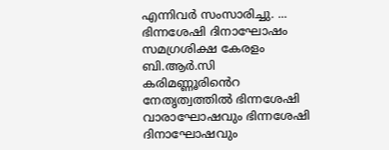എന്നിവർ സംസാരിച്ചു. ... ഭിന്നശേഷി ദിനാഘോഷം സമഗ്രശിക്ഷ കേരളം ബി.ആർ.സി കരിമണ്ണൂരിൻെറ നേതൃത്വത്തിൽ ഭിന്നശേഷി വാരാഘോഷവും ഭിന്നശേഷി ദിനാഘോഷവും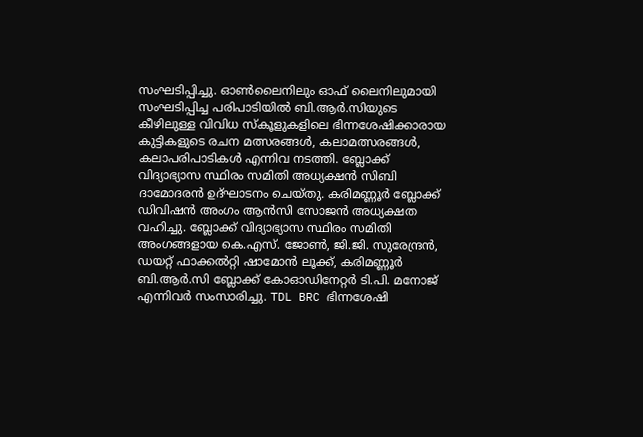സംഘടിപ്പിച്ചു. ഓൺലൈനിലും ഓഫ് ലൈനിലുമായി സംഘടിപ്പിച്ച പരിപാടിയിൽ ബി.ആർ.സിയുടെ കീഴിലുള്ള വിവിധ സ്കൂളുകളിലെ ഭിന്നശേഷിക്കാരായ കുട്ടികളുടെ രചന മത്സരങ്ങൾ, കലാമത്സരങ്ങൾ, കലാപരിപാടികൾ എന്നിവ നടത്തി. ബ്ലോക്ക് വിദ്യാഭ്യാസ സ്ഥിരം സമിതി അധ്യക്ഷൻ സിബി ദാമോദരൻ ഉദ്ഘാടനം ചെയ്തു. കരിമണ്ണൂർ ബ്ലോക്ക് ഡിവിഷൻ അംഗം ആൻസി സോജൻ അധ്യക്ഷത വഹിച്ചു. ബ്ലോക്ക് വിദ്യാഭ്യാസ സ്ഥിരം സമിതി അംഗങ്ങളായ കെ.എസ്. ജോൺ, ജി.ജി. സുരേന്ദ്രൻ, ഡയറ്റ് ഫാക്കൽറ്റി ഷാമോൻ ലൂക്ക്, കരിമണ്ണൂർ ബി.ആർ.സി ബ്ലോക്ക് കോഓഡിനേറ്റർ ടി.പി. മനോജ് എന്നിവർ സംസാരിച്ചു. TDL BRC ഭിന്നശേഷി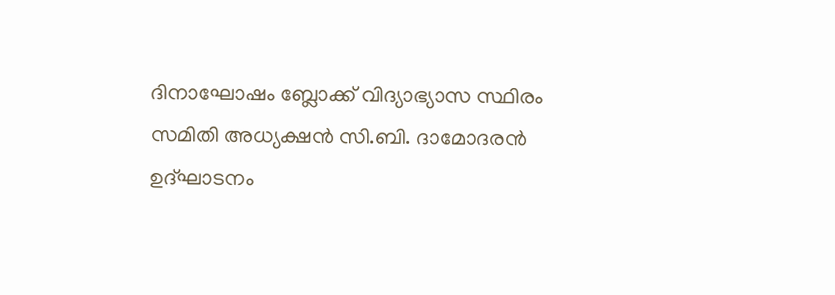ദിനാഘോഷം ബ്ലോക്ക് വിദ്യാഭ്യാസ സ്ഥിരം സമിതി അധ്യക്ഷൻ സി.ബി. ദാമോദരൻ ഉദ്ഘാടനം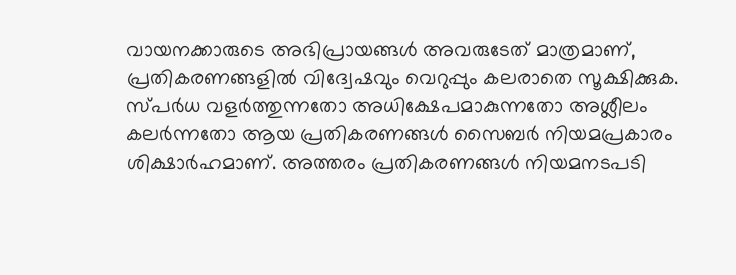വായനക്കാരുടെ അഭിപ്രായങ്ങള്‍ അവരുടേത് മാത്രമാണ്, പ്രതികരണങ്ങളിൽ വിദ്വേഷവും വെറുപ്പും കലരാതെ സൂക്ഷിക്കുക. സ്പർധ വളർത്തുന്നതോ അധിക്ഷേപമാകുന്നതോ അശ്ലീലം കലർന്നതോ ആയ പ്രതികരണങ്ങൾ സൈബർ നിയമപ്രകാരം ശിക്ഷാർഹമാണ്. അത്തരം പ്രതികരണങ്ങൾ നിയമനടപടി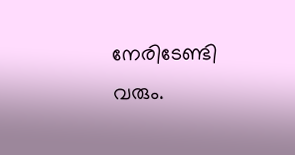നേരിടേണ്ടി വരും.